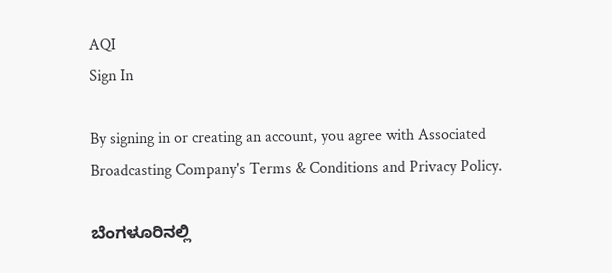AQI
Sign In

By signing in or creating an account, you agree with Associated Broadcasting Company's Terms & Conditions and Privacy Policy.

ಬೆಂಗಳೂರಿನಲ್ಲಿ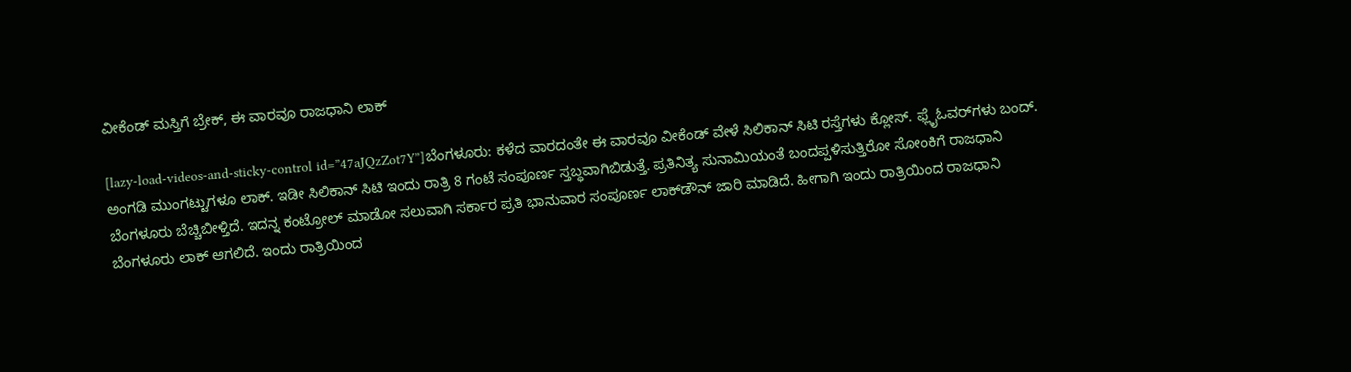ವೀಕೆಂಡ್ ಮಸ್ತಿಗೆ ಬ್ರೇಕ್, ಈ ವಾರವೂ ರಾಜಧಾನಿ ಲಾಕ್

[lazy-load-videos-and-sticky-control id=”47aJQzZot7Y”]ಬೆಂಗಳೂರು: ಕಳೆದ ವಾರದಂತೇ ಈ ವಾರವೂ ವೀಕೆಂಡ್ ವೇಳೆ ಸಿಲಿಕಾನ್ ಸಿಟಿ ರಸ್ತೆಗಳು ಕ್ಲೋಸ್. ಫ್ಲೈಓವರ್‌ಗಳು ಬಂದ್. ಅಂಗಡಿ ಮುಂಗಟ್ಟುಗಳೂ ಲಾಕ್. ಇಡೀ ಸಿಲಿಕಾನ್ ಸಿಟಿ ಇಂದು ರಾತ್ರಿ 8 ಗಂಟೆ ಸಂಪೂರ್ಣ ಸ್ತಬ್ಧವಾಗಿಬಿಡುತ್ತೆ. ಪ್ರತಿನಿತ್ಯ ಸುನಾಮಿಯಂತೆ ಬಂದಪ್ಪಳಿಸುತ್ತಿರೋ ಸೋಂಕಿಗೆ ರಾಜಧಾನಿ ಬೆಂಗಳೂರು ಬೆಚ್ಚಿಬೀಳ್ತಿದೆ. ಇದನ್ನ ಕಂಟ್ರೋಲ್ ಮಾಡೋ ಸಲುವಾಗಿ ಸರ್ಕಾರ ಪ್ರತಿ ಭಾನುವಾರ ಸಂಪೂರ್ಣ ಲಾಕ್‌ಡೌನ್ ಜಾರಿ ಮಾಡಿದೆ. ಹೀಗಾಗಿ ಇಂದು ರಾತ್ರಿಯಿಂದ ರಾಜಧಾನಿ ಬೆಂಗಳೂರು ಲಾಕ್‌ ಆಗಲಿದೆ. ಇಂದು ರಾತ್ರಿಯಿಂದ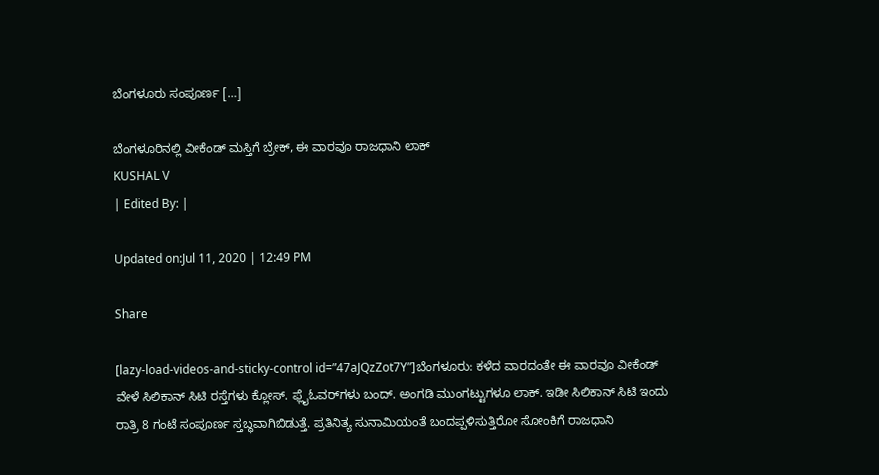ಬೆಂಗಳೂರು ಸಂಪೂರ್ಣ […]

ಬೆಂಗಳೂರಿನಲ್ಲಿ ವೀಕೆಂಡ್ ಮಸ್ತಿಗೆ ಬ್ರೇಕ್, ಈ ವಾರವೂ ರಾಜಧಾನಿ ಲಾಕ್
KUSHAL V
| Edited By: |

Updated on:Jul 11, 2020 | 12:49 PM

Share

[lazy-load-videos-and-sticky-control id=”47aJQzZot7Y”]ಬೆಂಗಳೂರು: ಕಳೆದ ವಾರದಂತೇ ಈ ವಾರವೂ ವೀಕೆಂಡ್ ವೇಳೆ ಸಿಲಿಕಾನ್ ಸಿಟಿ ರಸ್ತೆಗಳು ಕ್ಲೋಸ್. ಫ್ಲೈಓವರ್‌ಗಳು ಬಂದ್. ಅಂಗಡಿ ಮುಂಗಟ್ಟುಗಳೂ ಲಾಕ್. ಇಡೀ ಸಿಲಿಕಾನ್ ಸಿಟಿ ಇಂದು ರಾತ್ರಿ 8 ಗಂಟೆ ಸಂಪೂರ್ಣ ಸ್ತಬ್ಧವಾಗಿಬಿಡುತ್ತೆ. ಪ್ರತಿನಿತ್ಯ ಸುನಾಮಿಯಂತೆ ಬಂದಪ್ಪಳಿಸುತ್ತಿರೋ ಸೋಂಕಿಗೆ ರಾಜಧಾನಿ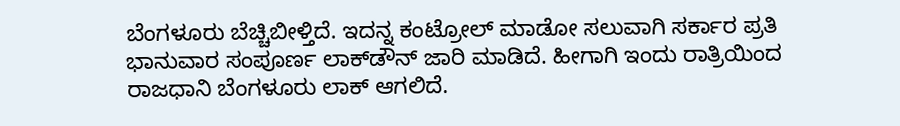ಬೆಂಗಳೂರು ಬೆಚ್ಚಿಬೀಳ್ತಿದೆ. ಇದನ್ನ ಕಂಟ್ರೋಲ್ ಮಾಡೋ ಸಲುವಾಗಿ ಸರ್ಕಾರ ಪ್ರತಿ ಭಾನುವಾರ ಸಂಪೂರ್ಣ ಲಾಕ್‌ಡೌನ್ ಜಾರಿ ಮಾಡಿದೆ. ಹೀಗಾಗಿ ಇಂದು ರಾತ್ರಿಯಿಂದ ರಾಜಧಾನಿ ಬೆಂಗಳೂರು ಲಾಕ್‌ ಆಗಲಿದೆ.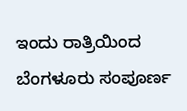ಇಂದು ರಾತ್ರಿಯಿಂದ ಬೆಂಗಳೂರು ಸಂಪೂರ್ಣ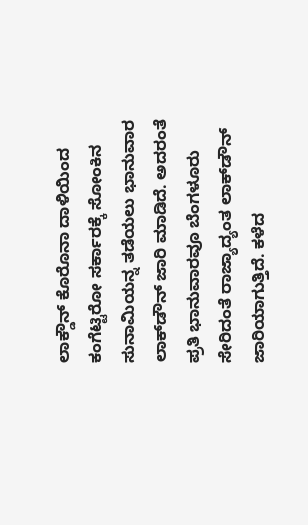ಲಾಕ್ಡೌನ್ ಕೊರೊನಾ ದಾಳಿಯಿಂದ ಕಂಗೆಟ್ಟಿರೋ ಸರ್ಕಾರಕ್ಕೆ ಸೋಂಕಿನ ಸುನಾಮಿಯನ್ನ ತಡೆಯಲು ಭಾನುವಾರ ಲಾಕ್‌ಡೌನ್‌ ಜಾರಿ ಮಾಡಿದೆ. ಅದರಂತೆ ಪ್ರತಿ ಭಾನುವಾರವೂ ಬೆಂಗಳೂರು ಸೇರಿದಂತೆ ರಾಜ್ಯಾದ್ಯಂತ ಲಾಕ್‌ಡೌನ್ ಜಾರಿಯಾಗುತ್ತಿದೆ. ಕಳೆದ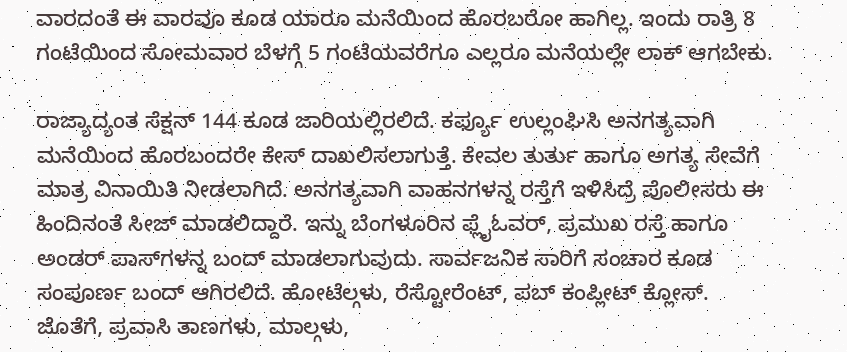ವಾರದಂತೆ ಈ ವಾರವೂ ಕೂಡ ಯಾರೂ ಮನೆಯಿಂದ ಹೊರಬರೋ ಹಾಗಿಲ್ಲ. ಇಂದು ರಾತ್ರಿ 8 ಗಂಟೆಯಿಂದ ಸೋಮವಾರ ಬೆಳಗ್ಗೆ 5 ಗಂಟೆಯವರೆಗೂ ಎಲ್ಲರೂ ಮನೆಯಲ್ಲೇ ಲಾಕ್ ಆಗಬೇಕು.

ರಾಜ್ಯಾದ್ಯಂತ ಸೆಕ್ಷನ್ 144 ಕೂಡ ಜಾರಿಯಲ್ಲಿರಲಿದೆ. ಕರ್ಫ್ಯೂ ಉಲ್ಲಂಘಿಸಿ ಅನಗತ್ಯವಾಗಿ ಮನೆಯಿಂದ ಹೊರಬಂದರೇ ಕೇಸ್ ದಾಖಲಿಸಲಾಗುತ್ತೆ. ಕೇವಲ ತುರ್ತು ಹಾಗೂ ಅಗತ್ಯ ಸೇವೆಗೆ ಮಾತ್ರ ವಿನಾಯಿತಿ ನೀಡಲಾಗಿದೆ. ಅನಗತ್ಯವಾಗಿ ವಾಹನಗಳನ್ನ ರಸ್ತೆಗೆ ಇಳಿಸಿದ್ರೆ ಪೊಲೀಸರು ಈ ಹಿಂದಿನಂತೆ ಸೀಜ್‌ ಮಾಡಲಿದ್ದಾರೆ. ಇನ್ನು ಬೆಂಗಳೂರಿನ ಫ್ಲೈಓವರ್‌, ಪ್ರಮುಖ ರಸ್ತೆ ಹಾಗೂ ಅಂಡರ್‌ ಪಾಸ್‌ಗಳನ್ನ ಬಂದ್ ಮಾಡಲಾಗುವುದು. ಸಾರ್ವಜನಿಕ ಸಾರಿಗೆ ಸಂಚಾರ ಕೂಡ ಸಂಪೂರ್ಣ ಬಂದ್ ಆಗಿರಲಿದೆ. ಹೋಟೆಲ್ಗಳು, ರೆಸ್ಟೋರೆಂಟ್, ಪಬ್ ಕಂಪ್ಲೀಟ್ ಕ್ಲೋಸ್. ಜೊತೆಗೆ, ಪ್ರವಾಸಿ ತಾಣಗಳು, ಮಾಲ್ಗಳು,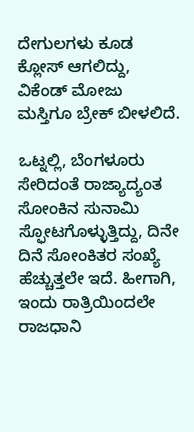ದೇಗುಲಗಳು ಕೂಡ ಕ್ಲೋಸ್ ಆಗಲಿದ್ದು, ವಿಕೆಂಡ್‌ ಮೋಜು ಮಸ್ತಿಗೂ ಬ್ರೇಕ್‌ ಬೀಳಲಿದೆ.

ಒಟ್ನಲ್ಲಿ, ಬೆಂಗಳೂರು ಸೇರಿದಂತೆ ರಾಜ್ಯಾದ್ಯಂತ ಸೋಂಕಿನ ಸುನಾಮಿ ಸ್ಫೋಟಗೊಳ್ಳುತ್ತಿದ್ದು, ದಿನೇ ದಿನೆ ಸೋಂಕಿತರ ಸಂಖ್ಯೆ ಹೆಚ್ಚುತ್ತಲೇ ಇದೆ. ಹೀಗಾಗಿ, ಇಂದು ರಾತ್ರಿಯಿಂದಲೇ ರಾಜಧಾನಿ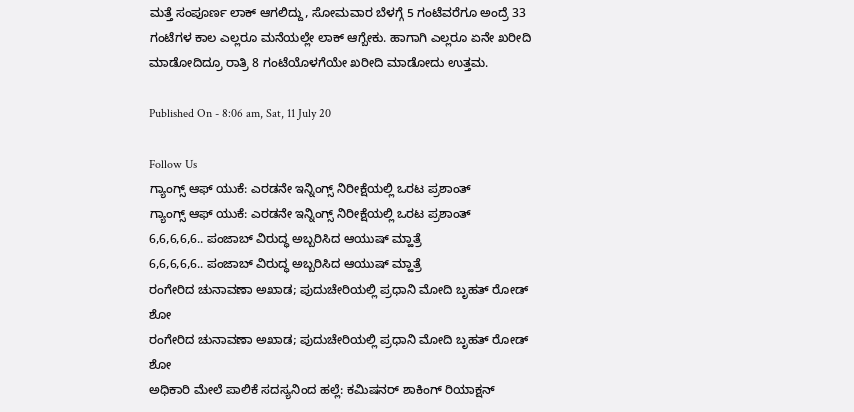ಮತ್ತೆ ಸಂಪೂರ್ಣ ಲಾಕ್ ಆಗಲಿದ್ದು, ಸೋಮವಾರ ಬೆಳಗ್ಗೆ 5 ಗಂಟೆವರೆಗೂ ಅಂದ್ರೆ 33 ಗಂಟೆಗಳ ಕಾಲ ಎಲ್ಲರೂ ಮನೆಯಲ್ಲೇ ಲಾಕ್ ಆಗ್ಬೇಕು. ಹಾಗಾಗಿ ಎಲ್ಲರೂ ಏನೇ ಖರೀದಿ ಮಾಡೋದಿದ್ರೂ ರಾತ್ರಿ 8 ಗಂಟೆಯೊಳಗೆಯೇ ಖರೀದಿ ಮಾಡೋದು ಉತ್ತಮ.

Published On - 8:06 am, Sat, 11 July 20

Follow Us
ಗ್ಯಾಂಗ್ಸ್ ಆಫ್ ಯುಕೆ: ಎರಡನೇ ಇನ್ನಿಂಗ್ಸ್ ನಿರೀಕ್ಷೆಯಲ್ಲಿ ಒರಟ ಪ್ರಶಾಂತ್
ಗ್ಯಾಂಗ್ಸ್ ಆಫ್ ಯುಕೆ: ಎರಡನೇ ಇನ್ನಿಂಗ್ಸ್ ನಿರೀಕ್ಷೆಯಲ್ಲಿ ಒರಟ ಪ್ರಶಾಂತ್
6,6,6,6,6.. ಪಂಜಾಬ್ ವಿರುದ್ಧ ಅಬ್ಬರಿಸಿದ ಆಯುಷ್ ಮ್ಹಾತ್ರೆ
6,6,6,6,6.. ಪಂಜಾಬ್ ವಿರುದ್ಧ ಅಬ್ಬರಿಸಿದ ಆಯುಷ್ ಮ್ಹಾತ್ರೆ
ರಂಗೇರಿದ ಚುನಾವಣಾ ಅಖಾಡ; ಪುದುಚೇರಿಯಲ್ಲಿ ಪ್ರಧಾನಿ ಮೋದಿ ಬೃಹತ್ ರೋಡ್ ಶೋ
ರಂಗೇರಿದ ಚುನಾವಣಾ ಅಖಾಡ; ಪುದುಚೇರಿಯಲ್ಲಿ ಪ್ರಧಾನಿ ಮೋದಿ ಬೃಹತ್ ರೋಡ್ ಶೋ
ಅಧಿಕಾರಿ ಮೇಲೆ ಪಾಲಿಕೆ ಸದಸ್ಯನಿಂದ ಹಲ್ಲೆ: ಕಮಿಷನರ್ ಶಾಕಿಂಗ್‌ ರಿಯಾಕ್ಷನ್‌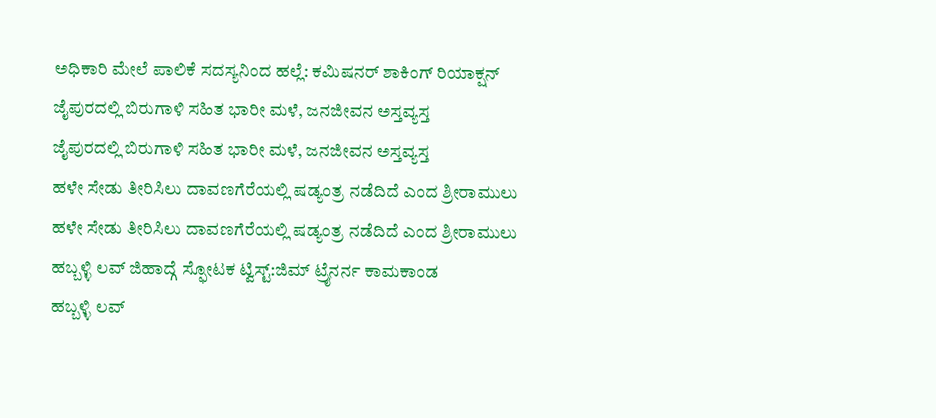ಅಧಿಕಾರಿ ಮೇಲೆ ಪಾಲಿಕೆ ಸದಸ್ಯನಿಂದ ಹಲ್ಲೆ: ಕಮಿಷನರ್ ಶಾಕಿಂಗ್‌ ರಿಯಾಕ್ಷನ್‌
ಜೈಪುರದಲ್ಲಿ ಬಿರುಗಾಳಿ ಸಹಿತ ಭಾರೀ ಮಳೆ, ಜನಜೀವನ ಅಸ್ತವ್ಯಸ್ತ
ಜೈಪುರದಲ್ಲಿ ಬಿರುಗಾಳಿ ಸಹಿತ ಭಾರೀ ಮಳೆ, ಜನಜೀವನ ಅಸ್ತವ್ಯಸ್ತ
ಹಳೇ ಸೇಡು ತೀರಿಸಿಲು ದಾವಣಗೆರೆಯಲ್ಲಿ ಷಡ್ಯಂತ್ರ ನಡೆದಿದೆ ಎಂದ ಶ್ರೀರಾಮುಲು
ಹಳೇ ಸೇಡು ತೀರಿಸಿಲು ದಾವಣಗೆರೆಯಲ್ಲಿ ಷಡ್ಯಂತ್ರ ನಡೆದಿದೆ ಎಂದ ಶ್ರೀರಾಮುಲು
ಹಬ್ಬಳ್ಳಿ ಲವ್ ಜಿಹಾದ್ಗೆ ಸ್ಫೋಟಕ ಟ್ವಿಸ್ಟ್:ಜಿಮ್ ಟ್ರೈನರ್ನ ಕಾಮಕಾಂಡ
ಹಬ್ಬಳ್ಳಿ ಲವ್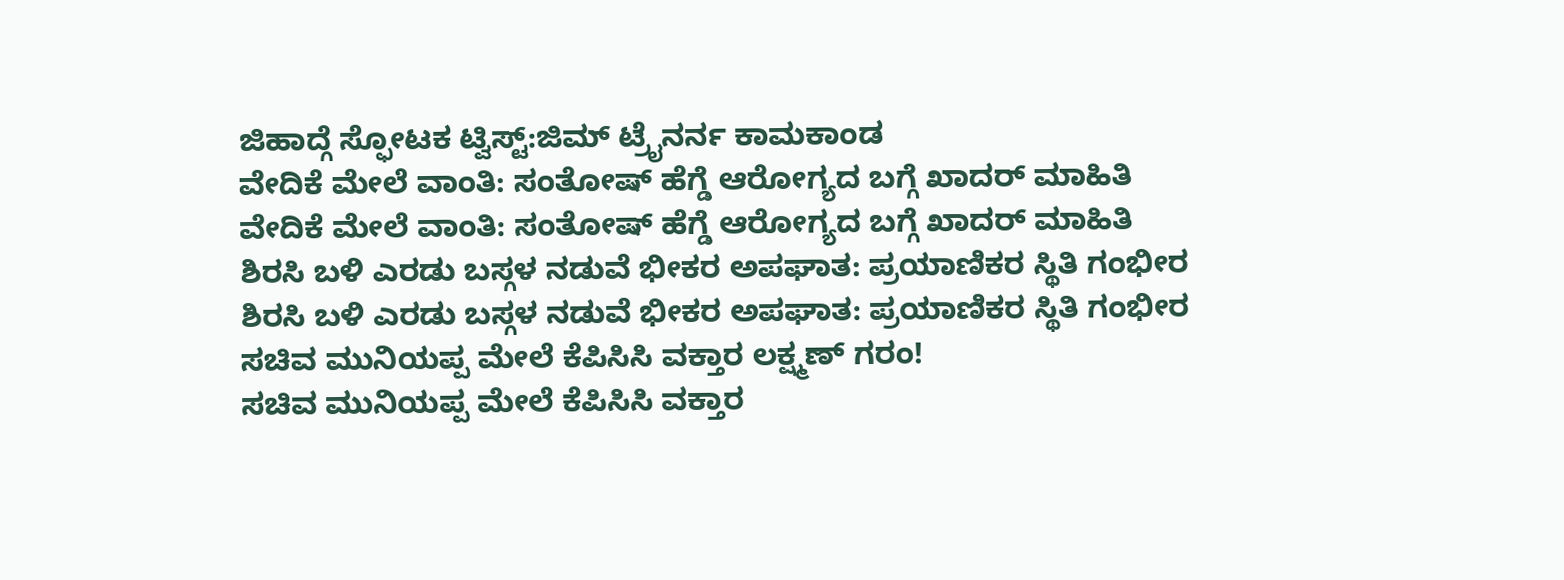ಜಿಹಾದ್ಗೆ ಸ್ಫೋಟಕ ಟ್ವಿಸ್ಟ್:ಜಿಮ್ ಟ್ರೈನರ್ನ ಕಾಮಕಾಂಡ
ವೇದಿಕೆ ಮೇಲೆ ವಾಂತಿ: ಸಂತೋಷ್ ಹೆಗ್ಡೆ ಆರೋಗ್ಯದ ಬಗ್ಗೆ ಖಾದರ್ ಮಾಹಿತಿ
ವೇದಿಕೆ ಮೇಲೆ ವಾಂತಿ: ಸಂತೋಷ್ ಹೆಗ್ಡೆ ಆರೋಗ್ಯದ ಬಗ್ಗೆ ಖಾದರ್ ಮಾಹಿತಿ
ಶಿರಸಿ ಬಳಿ ಎರಡು ಬಸ್ಗಳ ನಡುವೆ ಭೀಕರ ಅಪಘಾತ: ಪ್ರಯಾಣಿಕರ ಸ್ಥಿತಿ ಗಂಭೀರ
ಶಿರಸಿ ಬಳಿ ಎರಡು ಬಸ್ಗಳ ನಡುವೆ ಭೀಕರ ಅಪಘಾತ: ಪ್ರಯಾಣಿಕರ ಸ್ಥಿತಿ ಗಂಭೀರ
ಸಚಿವ ಮುನಿಯಪ್ಪ ಮೇಲೆ ಕೆಪಿಸಿಸಿ ವಕ್ತಾರ ಲಕ್ಷ್ಮಣ್ ಗರಂ!
ಸಚಿವ ಮುನಿಯಪ್ಪ ಮೇಲೆ ಕೆಪಿಸಿಸಿ ವಕ್ತಾರ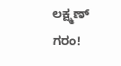ಲಕ್ಷ್ಮಣ್ ಗರಂ!